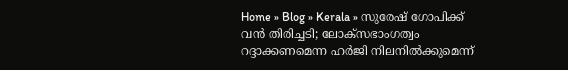Home » Blog » Kerala » സുരേഷ് ഗോപിക്ക് വൻ തിരിച്ചടി; ലോക്‌സഭാംഗത്വം റദ്ദാക്കണമെന്ന ഹർജി നിലനിൽക്കുമെന്ന്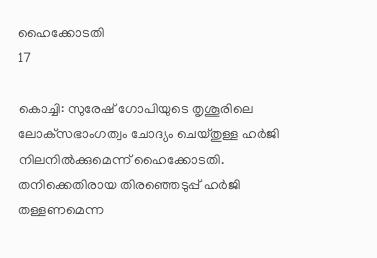ഹൈക്കോടതി
17

കൊച്ചി: സുരേഷ് ഗോപിയുടെ തൃശൂരിലെ ലോക്‌സഭാംഗത്വം ചോദ്യം ചെയ്തുള്ള ഹർജി നിലനിൽക്കുമെന്ന് ഹൈക്കോടതി. തനിക്കെതിരായ തിരഞ്ഞെടുപ്പ് ഹർജി തള്ളണമെന്ന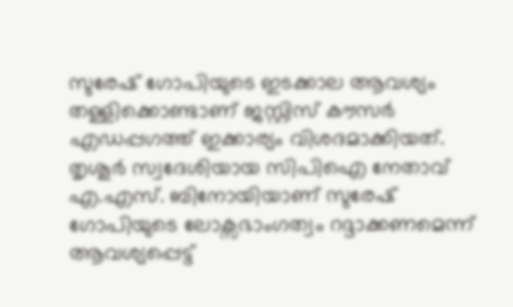സുരേഷ് ഗോപിയുടെ ഇടക്കാല ആവശ്യം തള്ളിക്കൊണ്ടാണ് ജസ്റ്റിസ് കൗസർ എഡപ്പഗത്ത് ഇക്കാര്യം വിശദമാക്കിയത്. തൃശൂർ സ്വദേശിയായ സിപിഐ നേതാവ് എ.എസ്. ബിനോയിയാണ് സുരേഷ് ഗോപിയുടെ ലോക്സഭാംഗത്വം റദ്ദാക്കണമെന്ന് ആവശ്യപ്പെട്ട്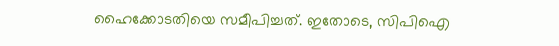ഹൈക്കോടതിയെ സമീപിച്ചത്. ഇതോടെ, സിപിഐ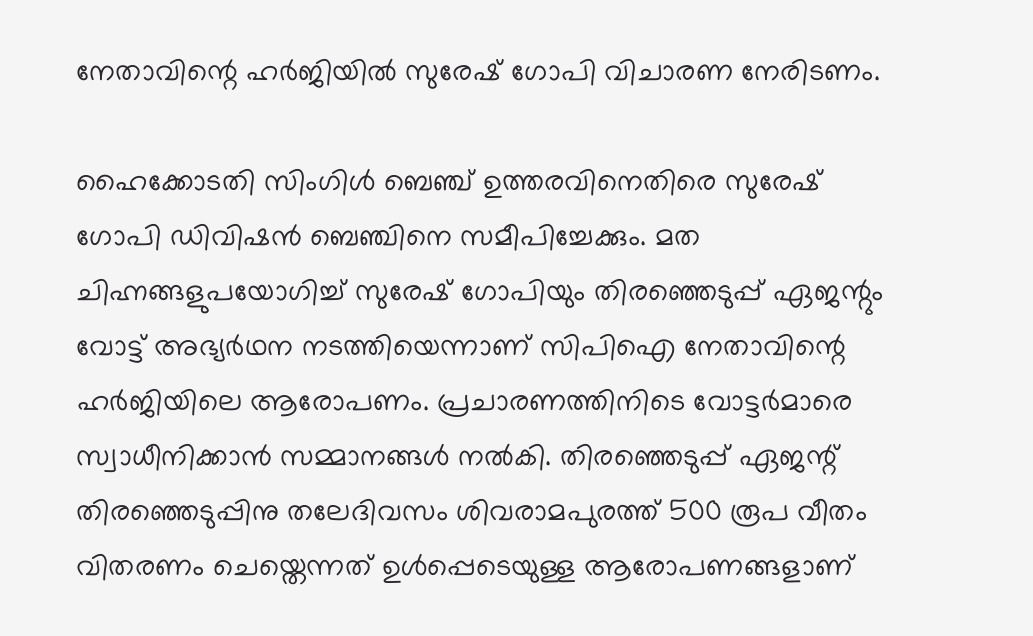നേതാവിന്റെ ഹര്‍ജിയില്‍ സുരേഷ് ഗോപി വിചാരണ നേരിടണം.

ഹൈക്കോടതി സിംഗിൾ ബെ‍ഞ്ച് ഉത്തരവിനെതിരെ സുരേഷ് ഗോപി ഡിവിഷൻ ബെഞ്ചിനെ സമീപിച്ചേക്കും. മത ചിഹ്നങ്ങളുപയോഗിച്ച് സുരേഷ് ഗോപിയും തിരഞ്ഞെടുപ്പ് ഏജന്റും വോട്ട് അഭ്യർഥന നടത്തിയെന്നാണ് സിപിഐ നേതാവിന്റെ ഹർജിയിലെ ആരോപണം. പ്രചാരണത്തിനിടെ വോട്ടർമാരെ സ്വാധീനിക്കാൻ സമ്മാനങ്ങൾ നൽകി. തിരഞ്ഞെടുപ്പ് ഏജന്റ് തിരഞ്ഞെടുപ്പിനു തലേദിവസം ശിവരാമപുരത്ത് 500 രൂപ വീതം വിതരണം ചെയ്തെന്നത് ഉൾപ്പെടെയുള്ള ആരോപണങ്ങളാണ്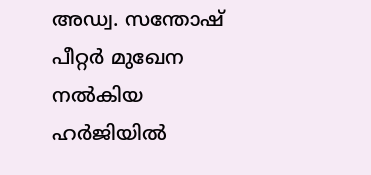അഡ്വ. സന്തോഷ് പീറ്റർ മുഖേന നൽകിയ ഹർജിയിൽ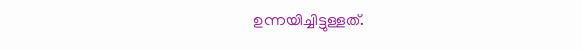ഉന്നയിച്ചിട്ടുള്ളത്.